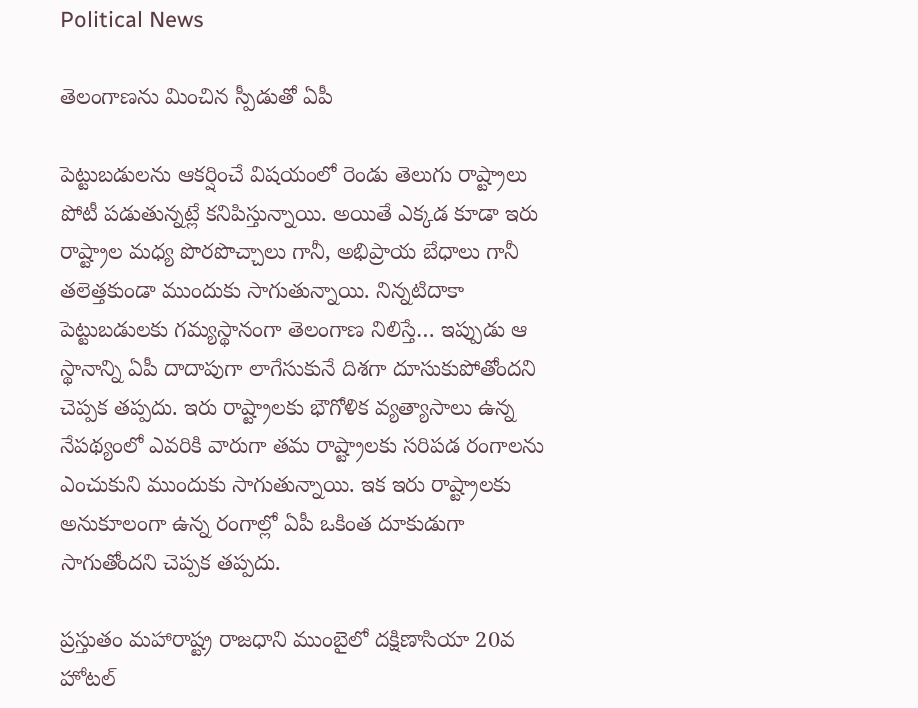Political News

తెలంగాణను మించిన స్పీడుతో ఏపీ

పెట్టుబడులను ఆకర్షించే విషయంలో రెండు తెలుగు రాష్ట్రాలు పోటీ పడుతున్నట్లే కనిపిస్తున్నాయి. అయితే ఎక్కడ కూడా ఇరు రాష్ట్రాల మధ్య పొరపొచ్చాలు గానీ, అభిప్రాయ బేధాలు గానీ తలెత్తకుండా ముందుకు సాగుతున్నాయి. నిన్నటిదాకా పెట్టుబడులకు గమ్యస్థానంగా తెలంగాణ నిలిస్తే… ఇప్పుడు ఆ స్థానాన్ని ఏపీ దాదాపుగా లాగేసుకునే దిశగా దూసుకుపోతోందని చెప్పక తప్పదు. ఇరు రాష్ట్రాలకు భౌగోళిక వ్యత్యాసాలు ఉన్న నేపథ్యంలో ఎవరికి వారుగా తమ రాష్ట్రాలకు సరిపడ రంగాలను ఎంచుకుని ముందుకు సాగుతున్నాయి. ఇక ఇరు రాష్ట్రాలకు అనుకూలంగా ఉన్న రంగాల్లో ఏపీ ఒకింత దూకుడుగా సాగుతోందని చెప్పక తప్పదు.

ప్రస్తుతం మహారాష్ట్ర రాజధాని ముంబైలో దక్షిణాసియా 20వ హోటల్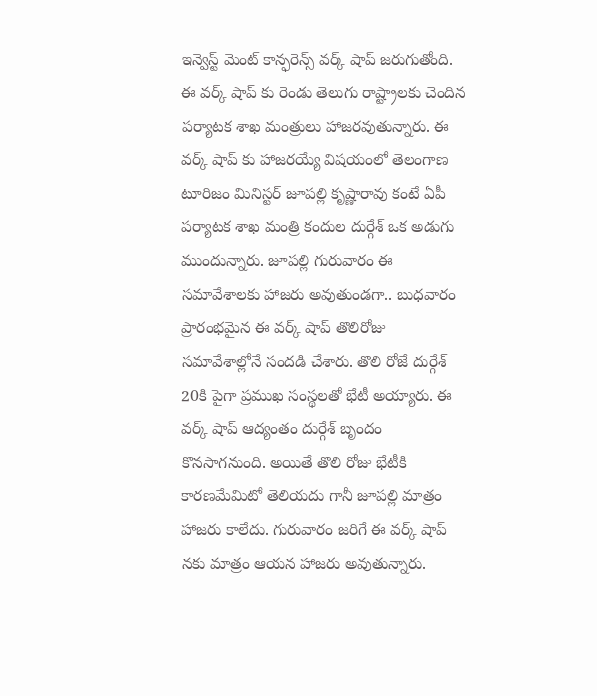ఇన్వెస్ట్ మెంట్ కాన్ఫరెన్స్ వర్క్ షాప్ జరుగుతోంది. ఈ వర్క్ షాప్ కు రెండు తెలుగు రాష్ట్రాలకు చెందిన పర్యాటక శాఖ మంత్రులు హాజరవుతున్నారు. ఈ వర్క్ షాప్ కు హాజరయ్యే విషయంలో తెలంగాణ టూరిజం మినిస్టర్ జూపల్లి కృష్ణారావు కంటే ఏపీ పర్యాటక శాఖ మంత్రి కందుల దుర్గేశ్ ఒక అడుగు ముందున్నారు. జూపల్లి గురువారం ఈ సమావేశాలకు హాజరు అవుతుండగా.. బుధవారం ప్రారంభమైన ఈ వర్క్ షాప్ తొలిరోజు సమావేశాల్లోనే సందడి చేశారు. తొలి రోజే దుర్గేశ్ 20కి పైగా ప్రముఖ సంస్థలతో భేటీ అయ్యారు. ఈ వర్క్ షాప్ ఆద్యంతం దుర్గేశ్ బృందం కొనసాగనుంది. అయితే తొలి రోజు భేటీకి కారణమేమిటో తెలియదు గానీ జూపల్లి మాత్రం హాజరు కాలేదు. గురువారం జరిగే ఈ వర్క్ షాప్ నకు మాత్రం ఆయన హాజరు అవుతున్నారు.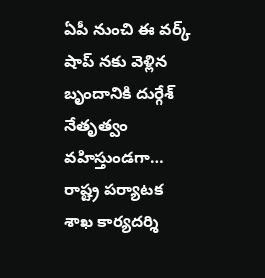ఏపీ నుంచి ఈ వర్క్ షాప్ నకు వెళ్లిన బృందానికి దుర్గేశ్ నేతృత్వం వహిస్తుండగా… రాష్ట్ర పర్యాటక శాఖ కార్యదర్శి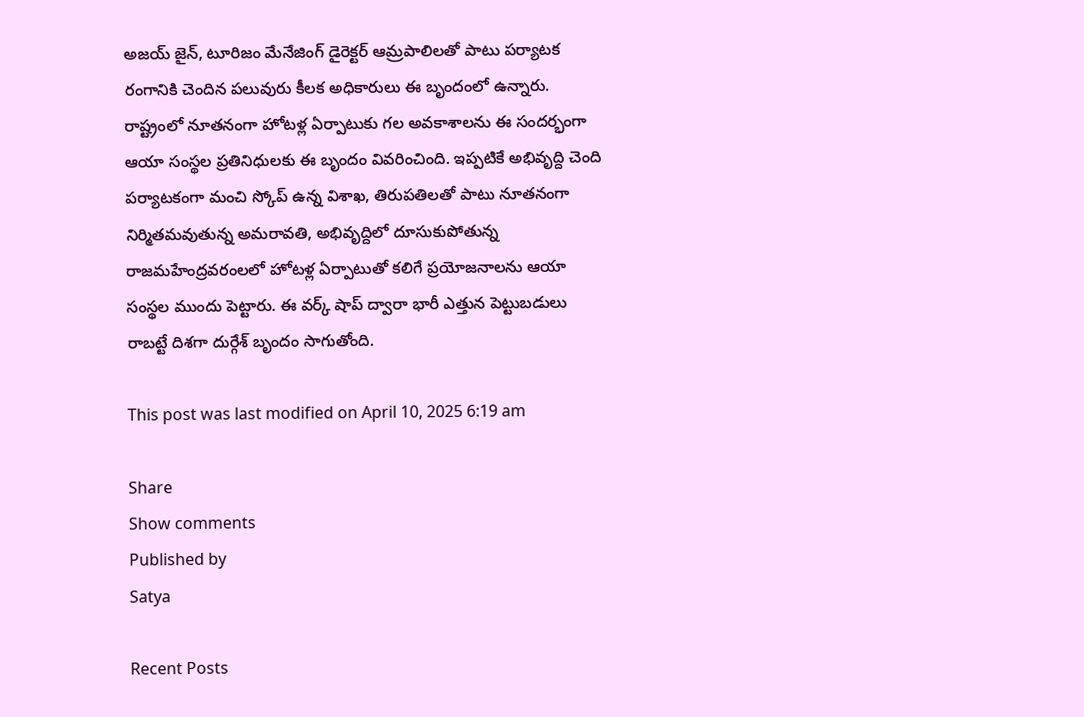అజయ్ జైన్, టూరిజం మేనేజింగ్ డైరెక్టర్ ఆమ్రపాలిలతో పాటు పర్యాటక రంగానికి చెందిన పలువురు కీలక అధికారులు ఈ బృందంలో ఉన్నారు. రాష్ట్రంలో నూతనంగా హోటళ్ల ఏర్పాటుకు గల అవకాశాలను ఈ సందర్భంగా ఆయా సంస్థల ప్రతినిధులకు ఈ బృందం వివరించింది. ఇప్పటికే అభివృద్ది చెంది పర్యాటకంగా మంచి స్కోప్ ఉన్న విశాఖ, తిరుపతిలతో పాటు నూతనంగా నిర్మితమవుతున్న అమరావతి, అభివృద్దిలో దూసుకుపోతున్న రాజమహేంద్రవరంలలో హోటళ్ల ఏర్పాటుతో కలిగే ప్రయోజనాలను ఆయా సంస్థల ముందు పెట్టారు. ఈ వర్క్ షాప్ ద్వారా భారీ ఎత్తున పెట్టుబడులు రాబట్టే దిశగా దుర్గేశ్ బృందం సాగుతోంది.

This post was last modified on April 10, 2025 6:19 am

Share
Show comments
Published by
Satya

Recent Posts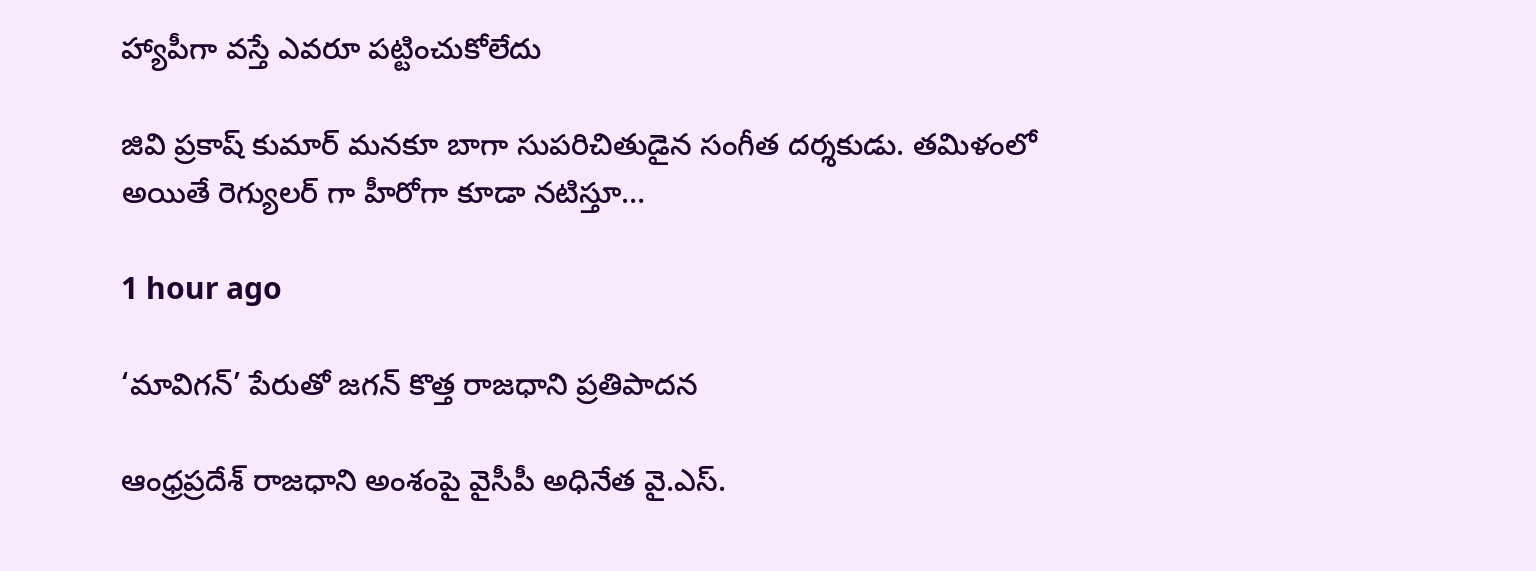హ్యాపీగా వస్తే ఎవరూ పట్టించుకోలేదు

జివి ప్రకాష్ కుమార్ మనకూ బాగా సుపరిచితుడైన సంగీత దర్శకుడు. తమిళంలో అయితే రెగ్యులర్ గా హీరోగా కూడా నటిస్తూ…

1 hour ago

‘మావిగన్’ పేరుతో జగన్ కొత్త రాజధాని ప్రతిపాదన

ఆంధ్రప్రదేశ్ రాజధాని అంశంపై వైసీపీ అధినేత వై.ఎస్.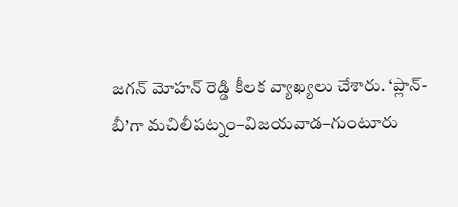జగన్ మోహన్ రెడ్డి కీలక వ్యాఖ్యలు చేశారు. ‘ప్లాన్-బీ’గా మచిలీపట్నం–విజయవాడ–గుంటూరు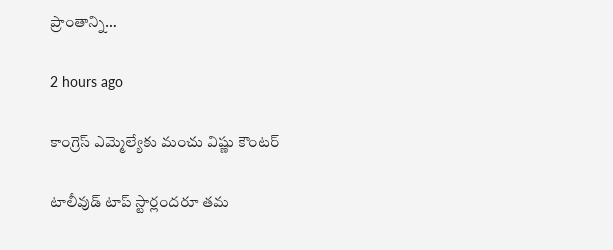ప్రాంతాన్ని…

2 hours ago

కాంగ్రెస్ ఎమ్మెల్యేకు మంచు విష్ణు కౌంటర్

టాలీవుడ్ టాప్ స్టార్లందరూ తమ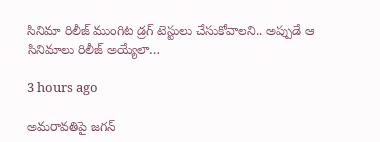సినిమా రిలీజ్ ముంగిట డ్రగ్ టెస్టులు చేసుకోవాలని.. అప్పుడే ఆ సినిమాలు రిలీజ్ అయ్యేలా…

3 hours ago

అమరావతిపై జగన్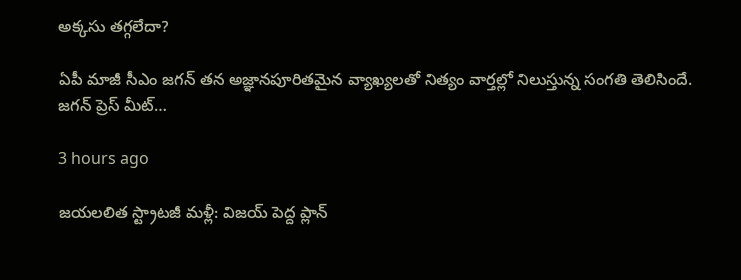అక్కసు తగ్గలేదా?

ఏపీ మాజీ సీఎం జగన్ తన అజ్ఞానపూరితమైన వ్యాఖ్యలతో నిత్యం వార్తల్లో నిలుస్తున్న సంగతి తెలిసిందే. జగన్ ప్రెస్ మీట్…

3 hours ago

జయలలిత స్ట్రాటజీ మళ్లీ: విజయ్ పెద్ద ప్లాన్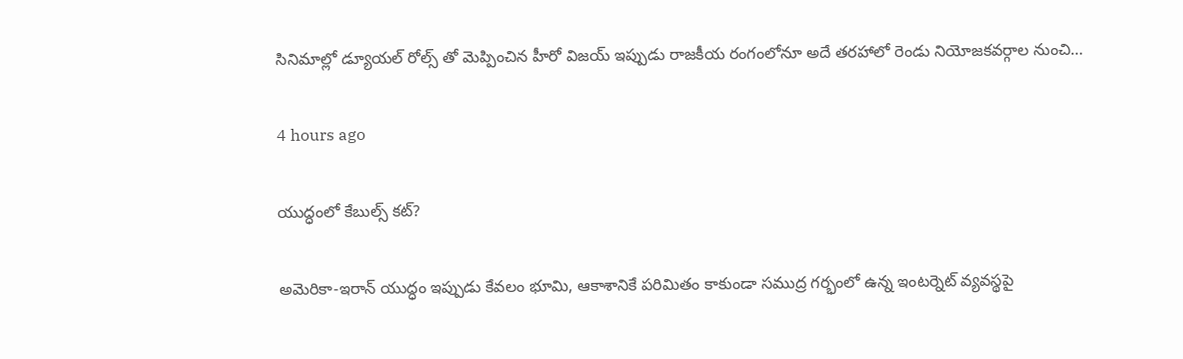సినిమాల్లో డ్యూయల్ రోల్స్ తో మెప్పించిన హీరో విజయ్ ఇప్పుడు రాజకీయ రంగంలోనూ అదే తరహాలో రెండు నియోజకవర్గాల నుంచి…

4 hours ago

యుద్ధంలో కేబుల్స్ కట్?

అమెరికా-ఇరాన్ యుద్ధం ఇప్పుడు కేవలం భూమి, ఆకాశానికే పరిమితం కాకుండా సముద్ర గర్భంలో ఉన్న ఇంటర్నెట్ వ్యవస్థపై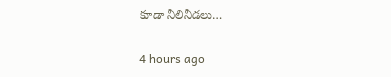కూడా నీలినీడలు…

4 hours ago